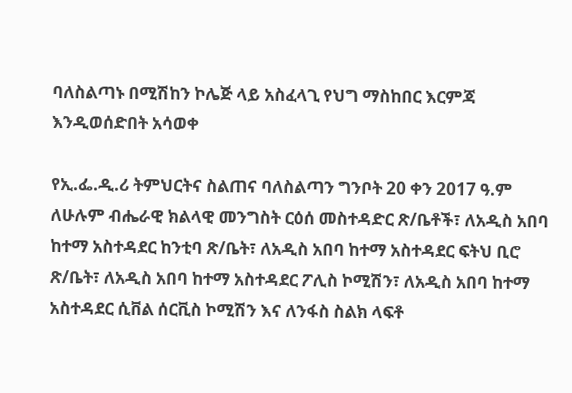ባለስልጣኑ በሚሽከን ኮሌጅ ላይ አስፈላጊ የህግ ማስከበር እርምጃ እንዲወሰድበት አሳወቀ

የኢ.ፌ.ዲ.ሪ ትምህርትና ስልጠና ባለስልጣን ግንቦት 20 ቀን 2017 ዓ.ም ለሁሉም ብሔራዊ ክልላዊ መንግስት ርዕሰ መስተዳድር ጽ/ቤቶች፣ ለአዲስ አበባ ከተማ አስተዳደር ከንቲባ ጽ/ቤት፣ ለአዲስ አበባ ከተማ አስተዳደር ፍትህ ቢሮ ጽ/ቤት፣ ለአዲስ አበባ ከተማ አስተዳደር ፖሊስ ኮሚሽን፣ ለአዲስ አበባ ከተማ አስተዳደር ሲቨል ሰርቪስ ኮሚሽን እና ለንፋስ ስልክ ላፍቶ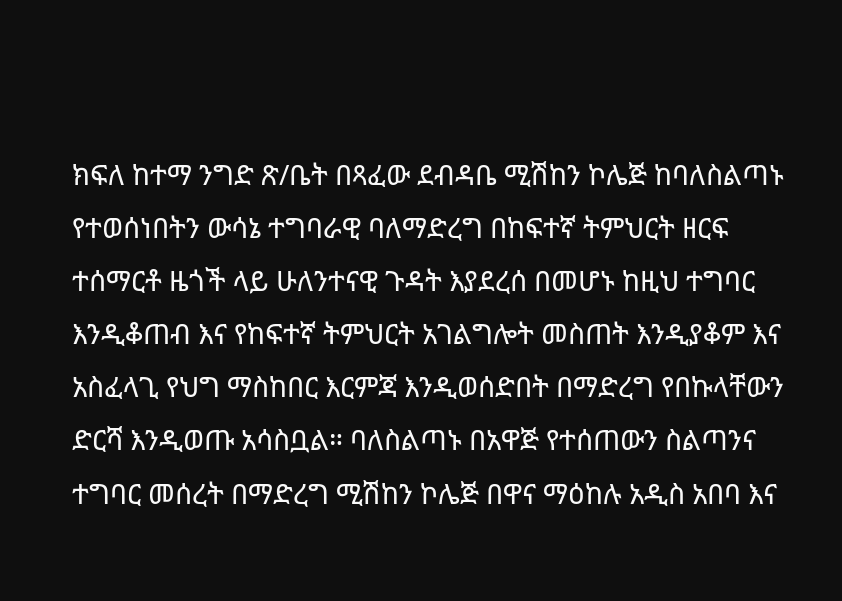ክፍለ ከተማ ንግድ ጽ/ቤት በጻፈው ደብዳቤ ሚሽከን ኮሌጅ ከባለስልጣኑ የተወሰነበትን ውሳኔ ተግባራዊ ባለማድረግ በከፍተኛ ትምህርት ዘርፍ ተሰማርቶ ዜጎች ላይ ሁለንተናዊ ጉዳት እያደረሰ በመሆኑ ከዚህ ተግባር እንዲቆጠብ እና የከፍተኛ ትምህርት አገልግሎት መስጠት እንዲያቆም እና አስፈላጊ የህግ ማስከበር እርምጃ እንዲወሰድበት በማድረግ የበኩላቸውን ድርሻ እንዲወጡ አሳስቧል። ባለስልጣኑ በአዋጅ የተሰጠውን ስልጣንና ተግባር መሰረት በማድረግ ሚሽከን ኮሌጅ በዋና ማዕከሉ አዲስ አበባ እና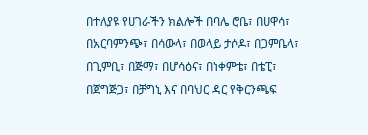በተለያዩ የሀገራችን ክልሎች በባሌ ሮቤ፣ በሀዋሳ፣ በአርባምንጭ፣ በሳውላ፣ በወላይ ታሶዶ፣ በጋምቤላ፣ በጊምቢ፣ በጅማ፣ በሆሳዕና፣ በነቀምቴ፣ በቴፒ፣ በጀግጅጋ፣ በቻግኒ እና በባህር ዳር የቅርንጫፍ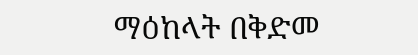ማዕከላት በቅድመ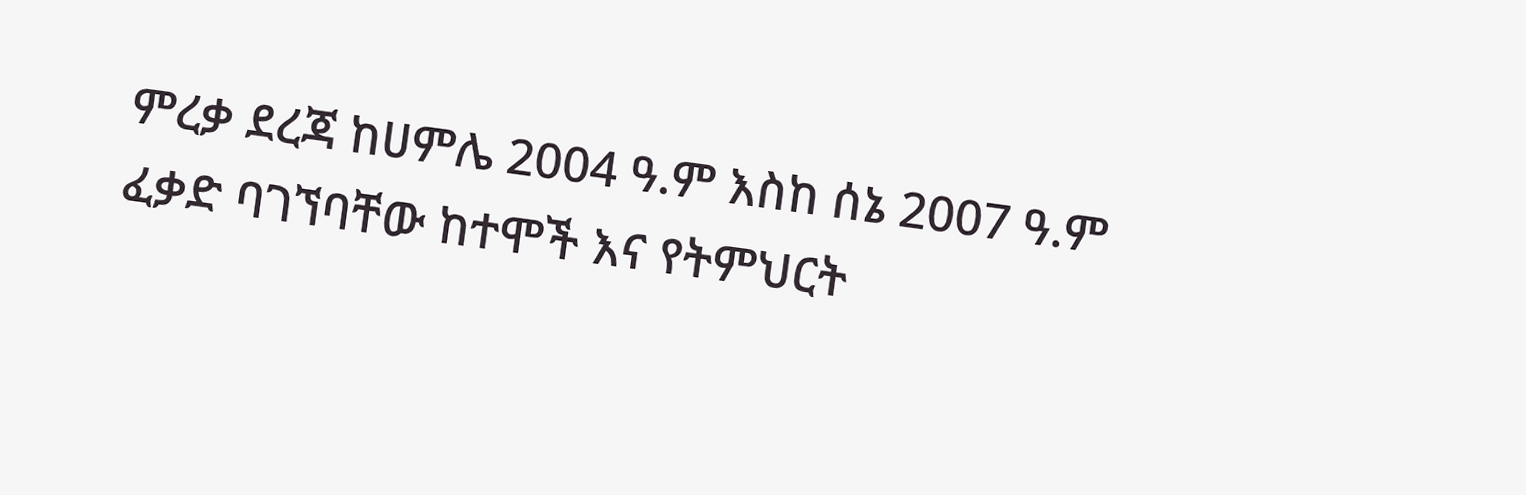ምረቃ ደረጃ ከሀምሌ 2004 ዓ.ም እስከ ሰኔ 2007 ዓ.ም ፈቃድ ባገኘባቸው ከተሞች እና የትምህርት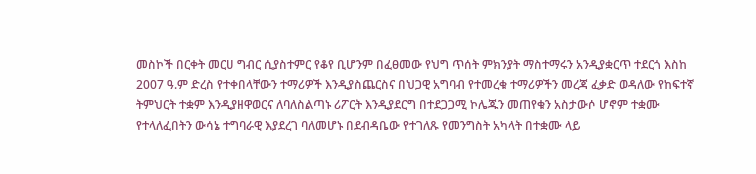መስኮች በርቀት መርሀ ግብር ሲያስተምር የቆየ ቢሆንም በፈፀመው የህግ ጥሰት ምክንያት ማስተማሩን አንዲያቋርጥ ተደርጎ እስከ 2007 ዓ.ም ድረስ የተቀበላቸውን ተማሪዎች እንዲያስጨርስና በህጋዊ አግባብ የተመረቁ ተማሪዎችን መረጃ ፈቃድ ወዳለው የከፍተኛ ትምህርት ተቋም እንዲያዘዋወርና ለባለስልጣኑ ሪፖርት እንዲያደርግ በተደጋጋሚ ኮሌጁን መጠየቁን አስታውሶ ሆኖም ተቋሙ የተላለፈበትን ውሳኔ ተግባራዊ እያደረገ ባለመሆኑ በደብዳቤው የተገለጹ የመንግስት አካላት በተቋሙ ላይ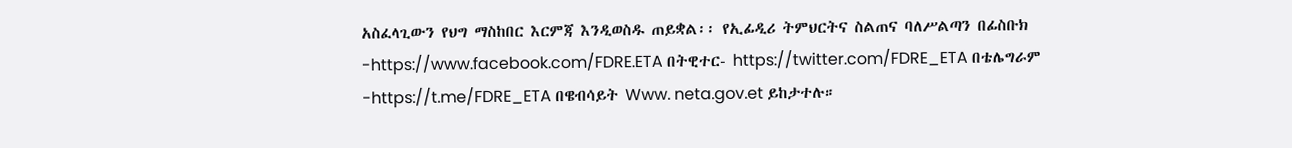አስፈላጊውን የህግ ማስከበር እርምጃ እንዲወስዱ ጠይቋል፡፡ የኢፊዲሪ ትምህርትና ስልጠና ባለሥልጣን በፊስቡክ -https://www.facebook.com/FDRE.ETA በትዊተር- https://twitter.com/FDRE_ETA በቴሌግራም -https://t.me/FDRE_ETA በዌብሳይት Www. neta.gov.et ይከታተሉ።